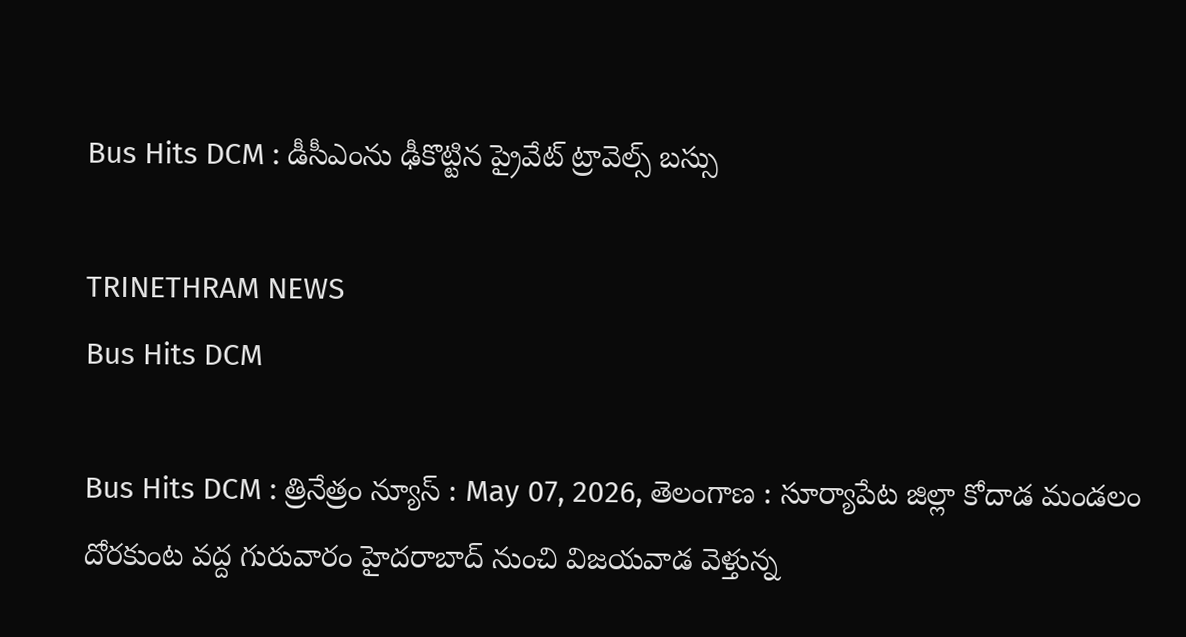Bus Hits DCM : డీసీఎంను ఢీకొట్టిన ప్రైవేట్ ట్రావెల్స్‌ బస్సు

TRINETHRAM NEWS
Bus Hits DCM

Bus Hits DCM : త్రినేత్రం న్యూస్ : May 07, 2026, తెలంగాణ : సూర్యాపేట జిల్లా కోదాడ మండలం దోరకుంట వద్ద గురువారం హైదరాబాద్ నుంచి విజయవాడ వెళ్తున్న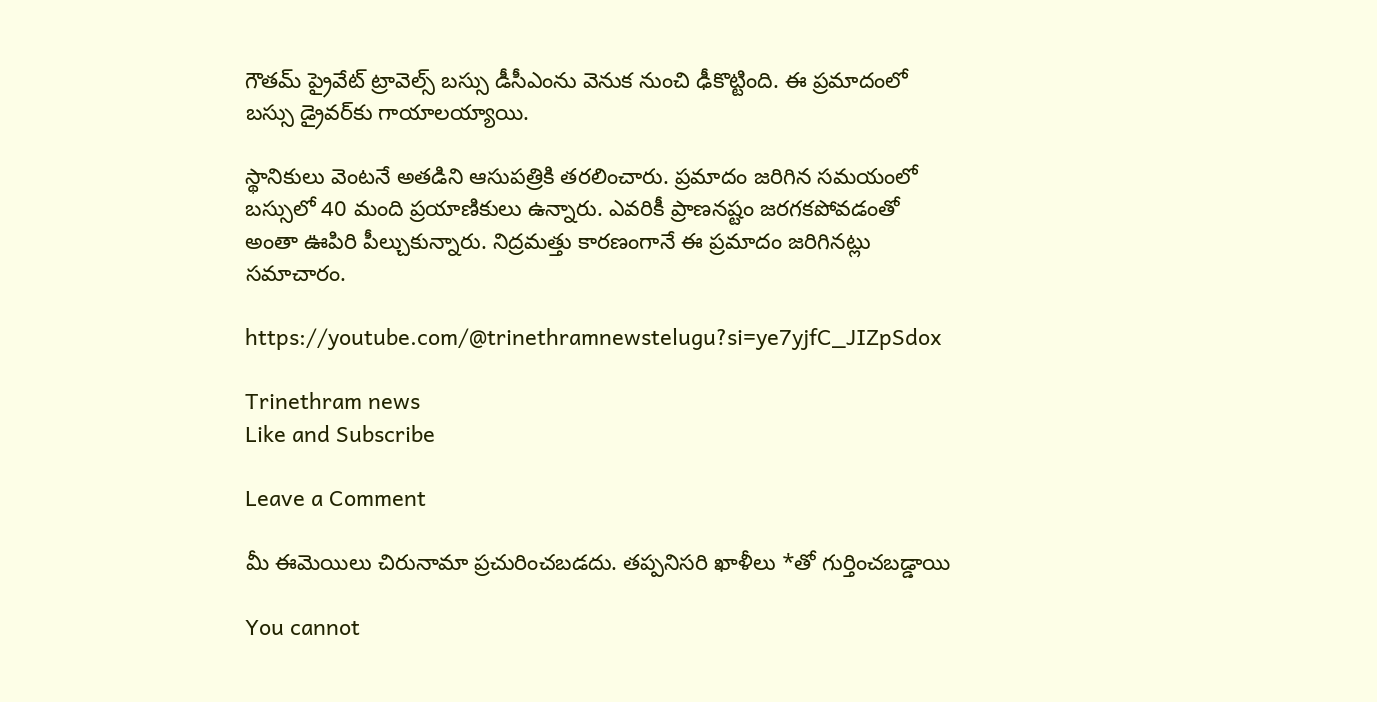గౌతమ్ ప్రైవేట్ ట్రావెల్స్ బస్సు డీసీఎంను వెనుక నుంచి ఢీకొట్టింది. ఈ ప్రమాదంలో బస్సు డ్రైవర్‌కు గాయాలయ్యాయి.

స్థానికులు వెంటనే అతడిని ఆసుపత్రికి తరలించారు. ప్రమాదం జరిగిన సమయంలో బస్సులో 40 మంది ప్రయాణికులు ఉన్నారు. ఎవరికీ ప్రాణనష్టం జరగకపోవడంతో అంతా ఊపిరి పీల్చుకున్నారు. నిద్రమత్తు కారణంగానే ఈ ప్రమాదం జరిగినట్లు సమాచారం.

https://youtube.com/@trinethramnewstelugu?si=ye7yjfC_JIZpSdox

Trinethram news
Like and Subscribe

Leave a Comment

మీ ఈమెయిలు చిరునామా ప్రచురించబడదు. తప్పనిసరి ఖాళీలు *తో గుర్తించబడ్డాయి

You cannot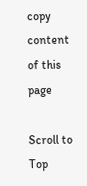copy content of this page

Scroll to Top